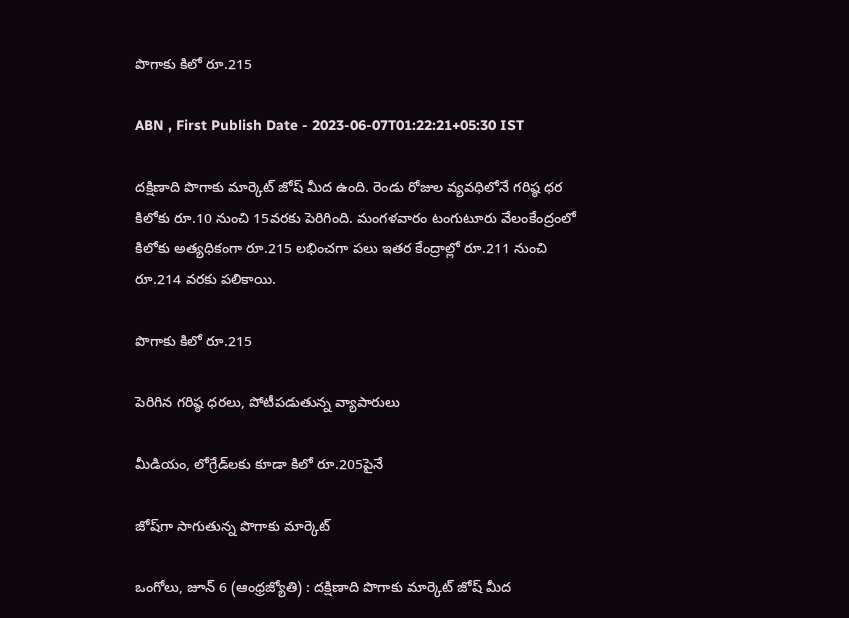పొగాకు కిలో రూ.215

ABN , First Publish Date - 2023-06-07T01:22:21+05:30 IST

దక్షిణాది పొగాకు మార్కెట్‌ జోష్‌ మీద ఉంది. రెండు రోజుల వ్యవధిలోనే గరిష్ఠ ధర కిలోకు రూ.10 నుంచి 15వరకు పెరిగింది. మంగళవారం టంగుటూరు వేలంకేంద్రంలో కిలోకు అత్యధికంగా రూ.215 లభించగా పలు ఇతర కేంద్రాల్లో రూ.211 నుంచి రూ.214 వరకు పలికాయి.

పొగాకు కిలో రూ.215

పెరిగిన గరిష్ఠ ధరలు, పోటీపడుతున్న వ్యాపారులు

మీడియం, లోగ్రేడ్‌లకు కూడా కిలో రూ.205పైనే

జోష్‌గా సాగుతున్న పొగాకు మార్కెట్‌

ఒంగోలు, జూన్‌ 6 (ఆంధ్రజ్యోతి) : దక్షిణాది పొగాకు మార్కెట్‌ జోష్‌ మీద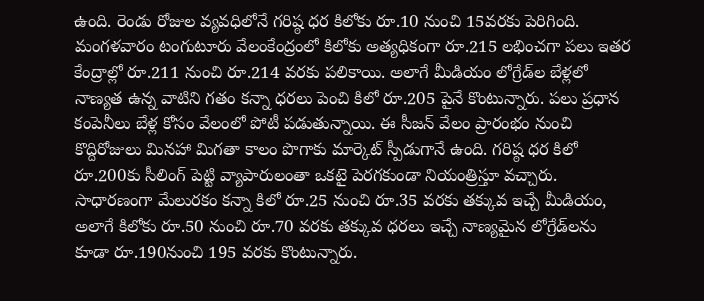ఉంది. రెండు రోజుల వ్యవధిలోనే గరిష్ఠ ధర కిలోకు రూ.10 నుంచి 15వరకు పెరిగింది. మంగళవారం టంగుటూరు వేలంకేంద్రంలో కిలోకు అత్యధికంగా రూ.215 లభించగా పలు ఇతర కేంద్రాల్లో రూ.211 నుంచి రూ.214 వరకు పలికాయి. అలాగే మీడియం లోగ్రేడ్‌ల బేళ్లలో నాణ్యత ఉన్న వాటిని గతం కన్నా ధరలు పెంచి కిలో రూ.205 పైనే కొంటున్నారు. పలు ప్రధాన కంపెనీలు బేళ్ల కోసం వేలంలో పోటీ పడుతున్నాయి. ఈ సీజన్‌ వేలం ప్రారంభం నుంచి కొద్దిరోజులు మినహా మిగతా కాలం పొగాకు మార్కెట్‌ స్పీడుగానే ఉంది. గరిష్ఠ ధర కిలో రూ.200కు సీలింగ్‌ పెట్టి వ్యాపారులంతా ఒకటై పెరగకుండా నియంత్రిస్తూ వచ్చారు. సాధారణంగా మేలురకం కన్నా కిలో రూ.25 నుంచి రూ.35 వరకు తక్కువ ఇచ్చే మీడియం, అలాగే కిలోకు రూ.50 నుంచి రూ.70 వరకు తక్కువ ధరలు ఇచ్చే నాణ్యమైన లోగ్రేడ్‌లను కూడా రూ.190నుంచి 195 వరకు కొంటున్నారు.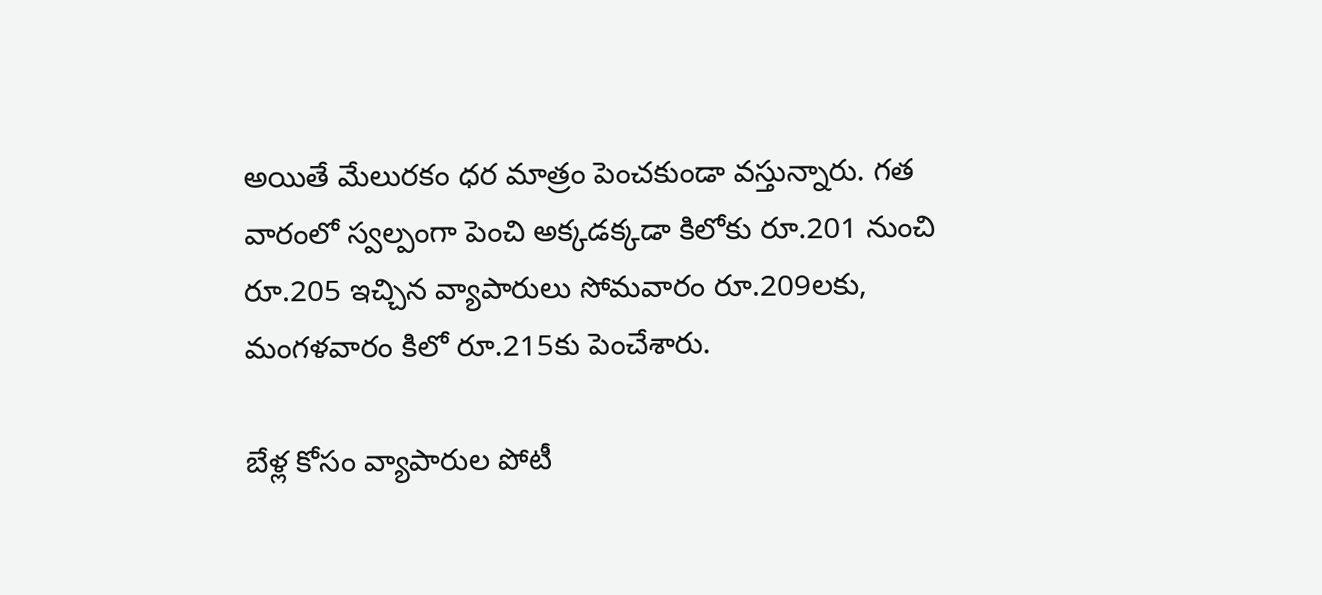అయితే మేలురకం ధర మాత్రం పెంచకుండా వస్తున్నారు. గత వారంలో స్వల్పంగా పెంచి అక్కడక్కడా కిలోకు రూ.201 నుంచి రూ.205 ఇచ్చిన వ్యాపారులు సోమవారం రూ.209లకు, మంగళవారం కిలో రూ.215కు పెంచేశారు.

బేళ్ల కోసం వ్యాపారుల పోటీ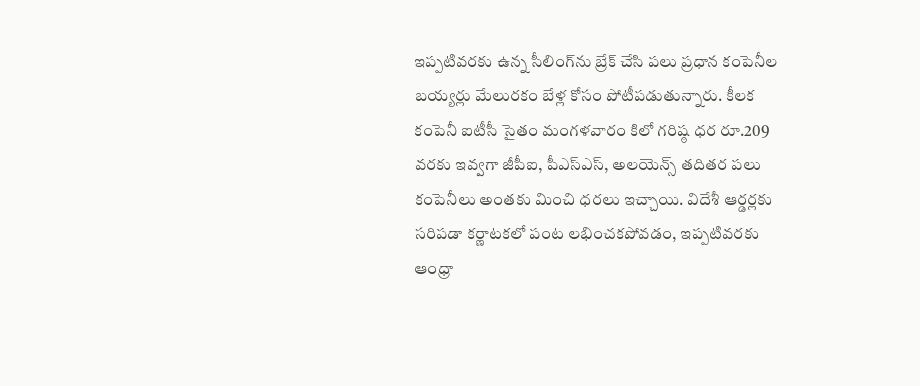ఇప్పటివరకు ఉన్న సీలింగ్‌ను బ్రేక్‌ చేసి పలు ప్రధాన కంపెనీల బయ్యర్లు మేలురకం బేళ్ల కోసం పోటీపడుతున్నారు. కీలక కంపెనీ ఐటీసీ సైతం మంగళవారం కిలో గరిష్ఠ ధర రూ.209 వరకు ఇవ్వగా జీపీఐ, పీఎస్‌ఎస్‌, అలయెన్స్‌ తదితర పలు కంపెనీలు అంతకు మించి ధరలు ఇచ్చాయి. విదేశీ ఆర్డర్లకు సరిపడా కర్ణాటకలో పంట లభించకపోవడం, ఇప్పటివరకు ఆంధ్రా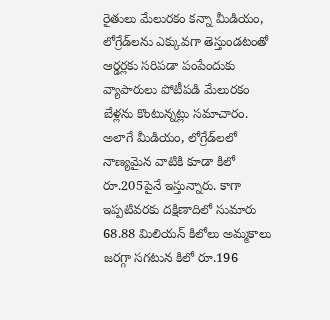రైతులు మేలురకం కన్నా మీడియం, లోగ్రేడ్‌లను ఎక్కువగా తెస్తుండటంతో ఆర్డర్లకు సరిపడా పంపేందుకు వ్యాపారులు పోటీపడి మేలురకం బేళ్లను కొంటున్నట్లు సమాచారం. అలాగే మీడియం, లోగ్రేడ్‌లలో నాణ్యమైన వాటికి కూడా కిలో రూ.205పైనే ఇస్తున్నారు. కాగా ఇప్పటివరకు దక్షిణాదిలో సుమారు 68.88 మిలియన్‌ కిలోలు అమ్మకాలు జరగ్గా సగటున కిలో రూ.196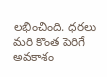లభించింది. ధరలు మరి కొంత పెరిగే అవకాశం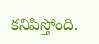కనిపిస్తోంది.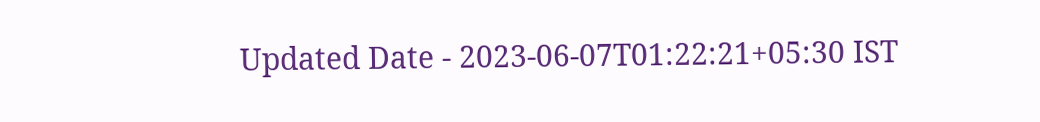Updated Date - 2023-06-07T01:22:21+05:30 IST